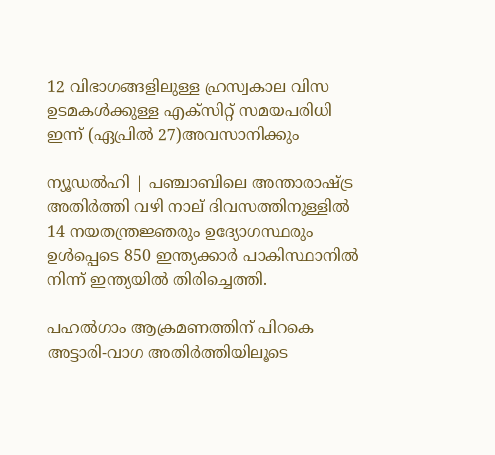12 വിഭാഗങ്ങളിലുള്ള ഹ്രസ്വകാല വിസ ഉടമകള്‍ക്കുള്ള എക്സിറ്റ് സമയപരിധി ഇന്ന് (ഏപ്രിൽ 27)അവസാനിക്കും

ന്യൂഡല്‍ഹി | പഞ്ചാബിലെ അന്താരാഷ്ട്ര അതിര്‍ത്തി വഴി നാല് ദിവസത്തിനുള്ളില്‍ 14 നയതന്ത്രജ്ഞരും ഉദ്യോഗസ്ഥരും ഉള്‍പ്പെടെ 850 ഇന്ത്യക്കാര്‍ പാകിസ്ഥാനില്‍ നിന്ന് ഇന്ത്യയില്‍ തിരിച്ചെത്തി.

പഹല്‍ഗാം ആക്രമണത്തിന് പിറകെ അട്ടാരി-വാഗ അതിര്‍ത്തിയിലൂടെ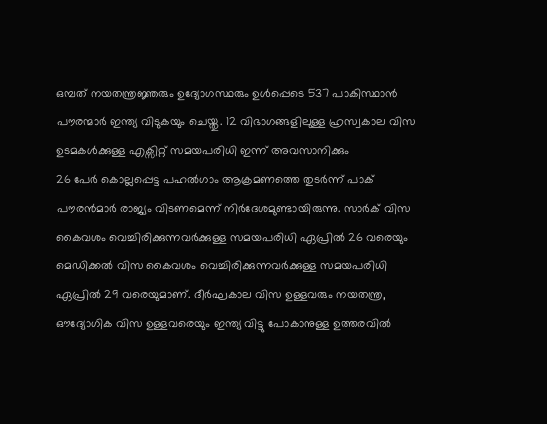ഒമ്പത് നയതന്ത്രജ്ഞരും ഉദ്യോഗസ്ഥരും ഉള്‍പ്പെടെ 537 പാകിസ്ഥാന്‍ പൗരന്മാര്‍ ഇന്ത്യ വിടുകയും ചെയ്തു. 12 വിഭാഗങ്ങളിലുള്ള ഹ്രസ്വകാല വിസ ഉടമകള്‍ക്കുള്ള എക്സിറ്റ് സമയപരിധി ഇന്ന് അവസാനിക്കും
26 പേര്‍ കൊല്ലപ്പെട്ട പഹല്‍ഗാം ആക്രമണത്തെ തുടര്‍ന്ന് പാക് പൗരന്‍മാര്‍ രാജ്യം വിടണമെന്ന് നിര്‍ദേശമുണ്ടായിരുന്നു. സാര്‍ക് വിസ കൈവശം വെച്ചിരിക്കുന്നവര്‍ക്കുള്ള സമയപരിധി ഏപ്രില്‍ 26 വരെയും മെഡിക്കല്‍ വിസ കൈവശം വെച്ചിരിക്കുന്നവര്‍ക്കുള്ള സമയപരിധി ഏപ്രില്‍ 29 വരെയുമാണ്. ദീര്‍ഘകാല വിസ ഉള്ളവരും നയതന്ത്ര, ഔദ്യോഗിക വിസ ഉള്ളവരെയും ഇന്ത്യ വിട്ടു പോകാനുള്ള ഉത്തരവില്‍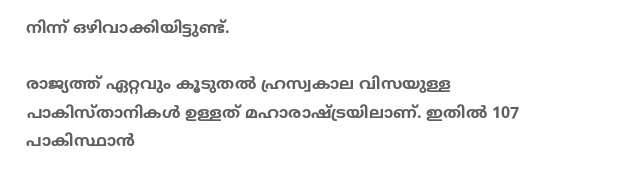നിന്ന് ഒഴിവാക്കിയിട്ടുണ്ട്.

രാജ്യത്ത് ഏറ്റവും കൂടുതല്‍ ഹ്രസ്വകാല വിസയുള്ള പാകിസ്താനികള്‍ ഉള്ളത് മഹാരാഷ്ട്രയിലാണ്. ഇതില്‍ 107 പാകിസ്ഥാന്‍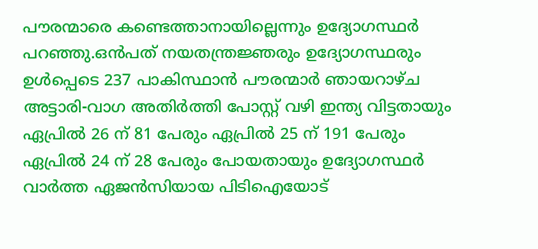പൗരന്മാരെ കണ്ടെത്താനായില്ലെന്നും ഉദ്യോഗസ്ഥര്‍ പറഞ്ഞു.ഒന്‍പത് നയതന്ത്രജ്ഞരും ഉദ്യോഗസ്ഥരും ഉള്‍പ്പെടെ 237 പാകിസ്ഥാന്‍ പൗരന്മാര്‍ ഞായറാഴ്ച അട്ടാരി-വാഗ അതിര്‍ത്തി പോസ്റ്റ് വഴി ഇന്ത്യ വിട്ടതായും ഏപ്രില്‍ 26 ന് 81 പേരും ഏപ്രില്‍ 25 ന് 191 പേരും ഏപ്രില്‍ 24 ന് 28 പേരും പോയതായും ഉദ്യോഗസ്ഥര്‍ വാര്‍ത്ത ഏജന്‍സിയായ പിടിഐയോട്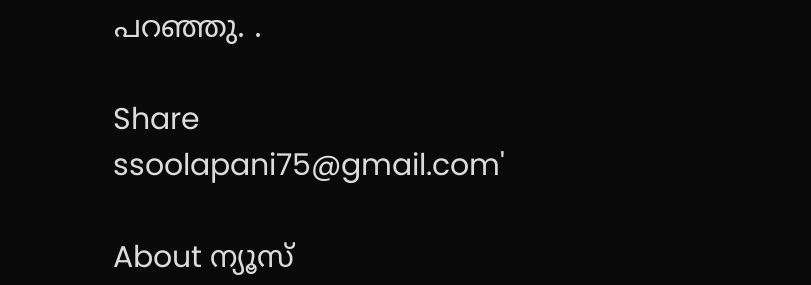പറഞ്ഞു. .

Share
ssoolapani75@gmail.com'

About ന്യൂസ്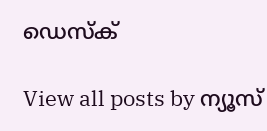ഡെസ്ക്

View all posts by ന്യൂസ്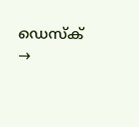ഡെസ്ക് →